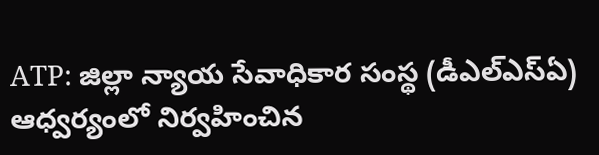ATP: జిల్లా న్యాయ సేవాధికార సంస్థ (డీఎల్ఎస్ఏ) ఆధ్వర్యంలో నిర్వహించిన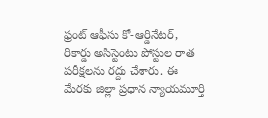ఫ్రంట్ ఆఫీసు కో-ఆర్డినేటర్, రికార్డు అసిస్టెంటు పోస్టుల రాత పరీక్షలను రద్దు చేశారు. ఈ మేరకు జిల్లా ప్రధాన న్యాయమూర్తి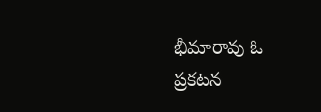భీమారావు ఓ ప్రకటన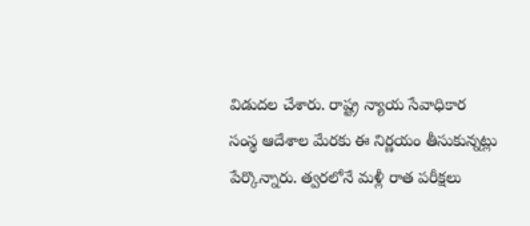విడుదల చేశారు. రాష్ట్ర న్యాయ సేవాధికార సంస్థ ఆదేశాల మేరకు ఈ నిర్ణయం తీసుకున్నట్లు పేర్కొన్నారు. త్వరలోనే మళ్లీ రాత పరీక్షలు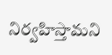నిర్వహిస్తామని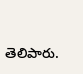తెలిపారు.